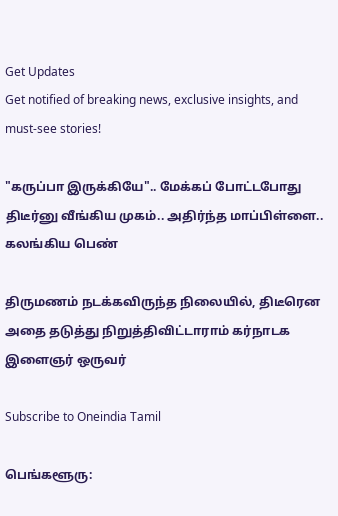Get Updates
Get notified of breaking news, exclusive insights, and must-see stories!

"கருப்பா இருக்கியே".. மேக்கப் போட்டபோது திடீர்னு வீங்கிய முகம்.. அதிர்ந்த மாப்பிள்ளை.. கலங்கிய பெண்

திருமணம் நடக்கவிருந்த நிலையில், திடீரென அதை தடுத்து நிறுத்திவிட்டாராம் கர்நாடக இளைஞர் ஒருவர்

Subscribe to Oneindia Tamil

பெங்களூரு: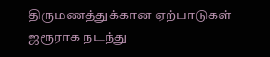திருமணத்துக்கான ஏற்பாடுகள் ஜரூராக நடந்து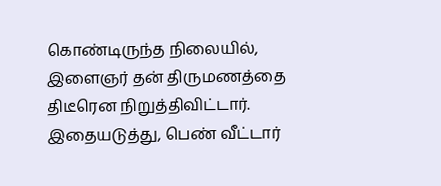கொண்டிருந்த நிலையில், இளைஞர் தன் திருமணத்தை திடீரென நிறுத்திவிட்டார். இதையடுத்து, பெண் வீட்டார்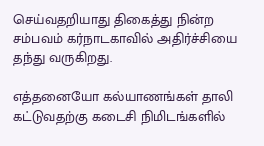செய்வதறியாது திகைத்து நின்ற சம்பவம் கர்நாடகாவில் அதிர்ச்சியை தந்து வருகிறது.

எத்தனையோ கல்யாணங்கள் தாலி கட்டுவதற்கு கடைசி நிமிடங்களில்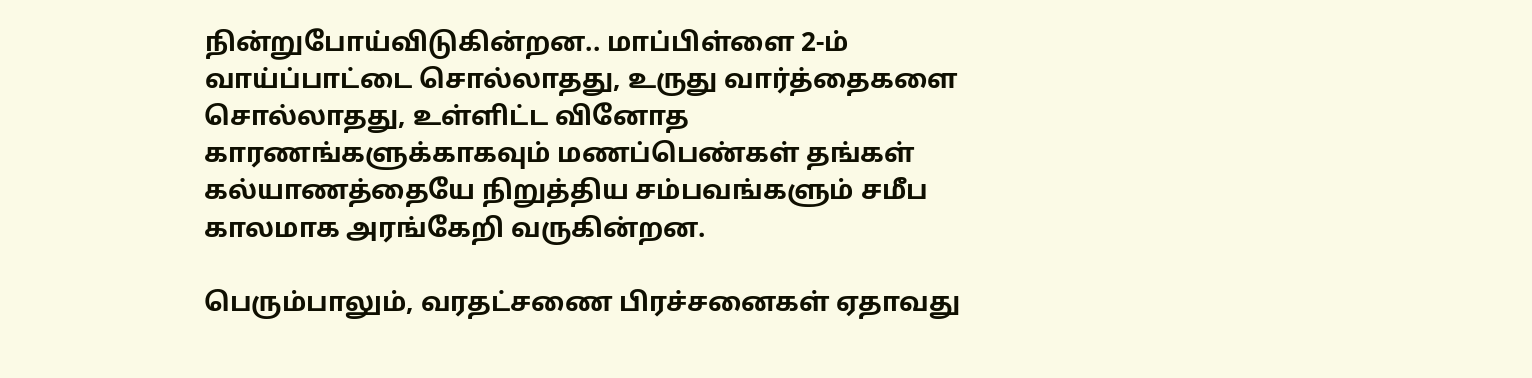நின்றுபோய்விடுகின்றன.. மாப்பிள்ளை 2-ம் வாய்ப்பாட்டை சொல்லாதது, உருது வார்த்தைகளை சொல்லாதது, உள்ளிட்ட வினோத காரணங்களுக்காகவும் மணப்பெண்கள் தங்கள் கல்யாணத்தையே நிறுத்திய சம்பவங்களும் சமீப காலமாக அரங்கேறி வருகின்றன.

பெரும்பாலும், வரதட்சணை பிரச்சனைகள் ஏதாவது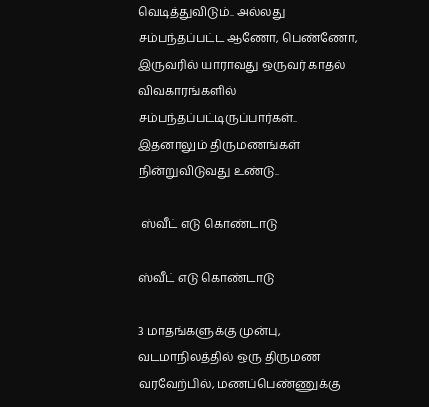வெடித்துவிடும்.. அல்லது சம்பந்தப்பட்ட ஆணோ, பெண்ணோ, இருவரில் யாராவது ஒருவர் காதல் விவகாரங்களில் சம்பந்தப்பட்டிருப்பார்கள்.. இதனாலும் திருமணங்கள் நின்றுவிடுவது உண்டு..

 ஸ்வீட் எடு கொண்டாடு

ஸ்வீட் எடு கொண்டாடு

3 மாதங்களுக்கு முன்பு, வடமாநிலத்தில் ஒரு திருமண வரவேற்பில், மணப்பெண்ணுக்கு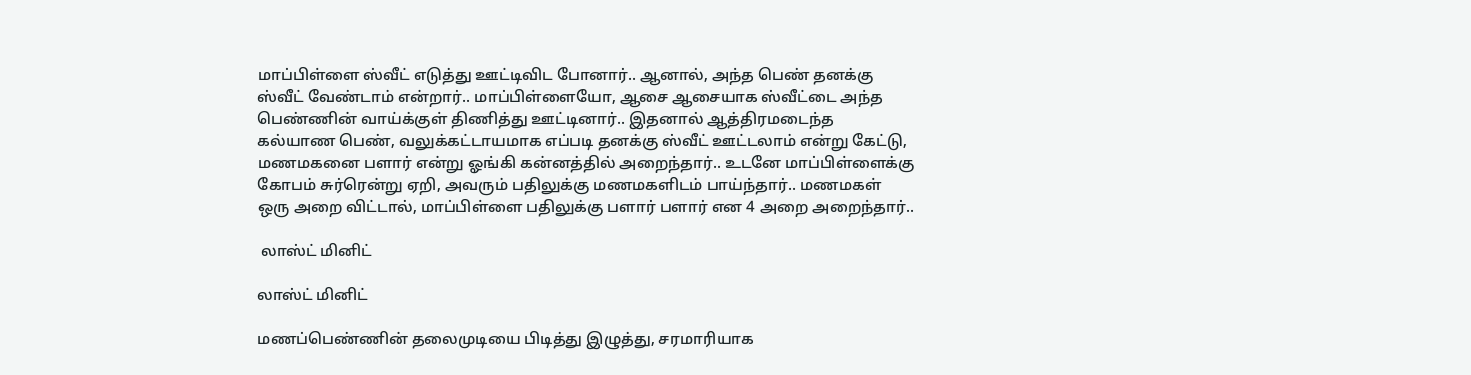மாப்பிள்ளை ஸ்வீட் எடுத்து ஊட்டிவிட போனார்.. ஆனால், அந்த பெண் தனக்கு ஸ்வீட் வேண்டாம் என்றார்.. மாப்பிள்ளையோ, ஆசை ஆசையாக ஸ்வீட்டை அந்த பெண்ணின் வாய்க்குள் திணித்து ஊட்டினார்.. இதனால் ஆத்திரமடைந்த கல்யாண பெண், வலுக்கட்டாயமாக எப்படி தனக்கு ஸ்வீட் ஊட்டலாம் என்று கேட்டு, மணமகனை பளார் என்று ஓங்கி கன்னத்தில் அறைந்தார்.. உடனே மாப்பிள்ளைக்கு கோபம் சுர்ரென்று ஏறி, அவரும் பதிலுக்கு மணமகளிடம் பாய்ந்தார்.. மணமகள் ஒரு அறை விட்டால், மாப்பிள்ளை பதிலுக்கு பளார் பளார் என 4 அறை அறைந்தார்..

 லாஸ்ட் மினிட்

லாஸ்ட் மினிட்

மணப்பெண்ணின் தலைமுடியை பிடித்து இழுத்து, சரமாரியாக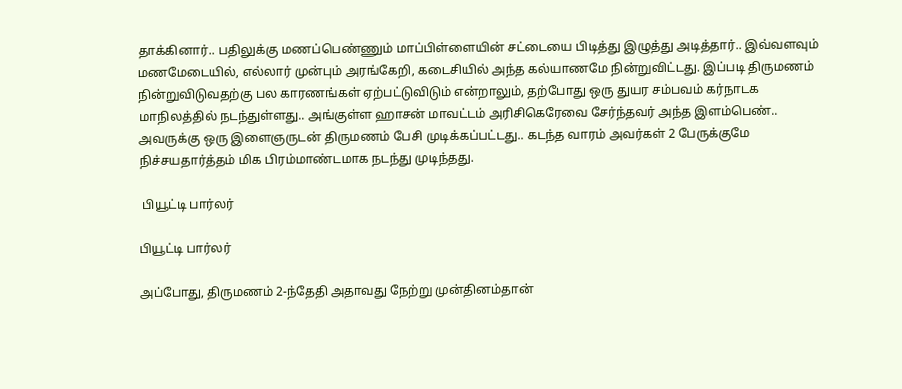தாக்கினார்.. பதிலுக்கு மணப்பெண்ணும் மாப்பிள்ளையின் சட்டையை பிடித்து இழுத்து அடித்தார்.. இவ்வளவும் மணமேடையில், எல்லார் முன்பும் அரங்கேறி, கடைசியில் அந்த கல்யாணமே நின்றுவிட்டது. இப்படி திருமணம் நின்றுவிடுவதற்கு பல காரணங்கள் ஏற்பட்டுவிடும் என்றாலும், தற்போது ஒரு துயர சம்பவம் கர்நாடக மாநிலத்தில் நடந்துள்ளது.. அங்குள்ள ஹாசன் மாவட்டம் அரிசிகெரேவை சேர்ந்தவர் அந்த இளம்பெண்.. அவருக்கு ஒரு இளைஞருடன் திருமணம் பேசி முடிக்கப்பட்டது.. கடந்த வாரம் அவர்கள் 2 பேருக்குமே நிச்சயதார்த்தம் மிக பிரம்மாண்டமாக நடந்து முடிந்தது.

 பியூட்டி பார்லர்

பியூட்டி பார்லர்

அப்போது, திருமணம் 2-ந்தேதி அதாவது நேற்று முன்தினம்தான்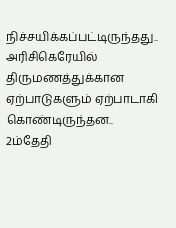நிச்சயிக்கப்பட்டிருந்தது.. அரிசிகெரேயில் திருமணத்துக்கான ஏற்பாடுகளும் ஏற்பாடாகி கொண்டிருந்தன.. 2ம்தேதி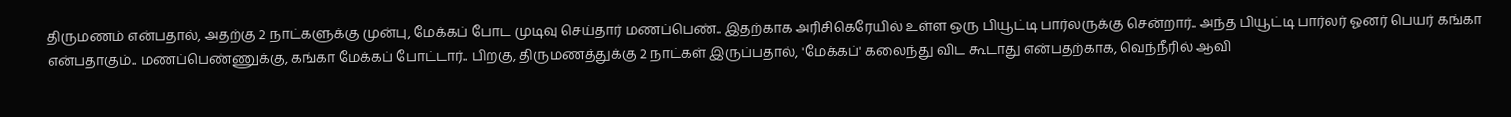திருமணம் என்பதால், அதற்கு 2 நாட்களுக்கு முன்பு, மேக்கப் போட முடிவு செய்தார் மணப்பெண்.. இதற்காக அரிசிகெரேயில் உள்ள ஒரு பியூட்டி பார்லருக்கு சென்றார்.. அந்த பியூட்டி பார்லர் ஓனர் பெயர் கங்கா என்பதாகும்.. மணப்பெண்ணுக்கு, கங்கா மேக்கப் போட்டார்.. பிறகு, திருமணத்துக்கு 2 நாட்கள் இருப்பதால், 'மேக்கப்' கலைந்து விட கூடாது என்பதற்காக, வெந்நீரில் ஆவி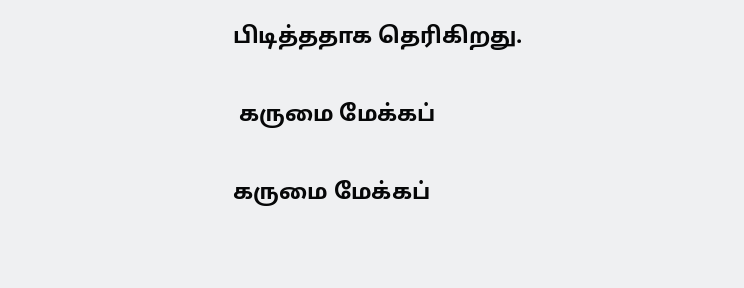பிடித்ததாக தெரிகிறது.

 கருமை மேக்கப்

கருமை மேக்கப்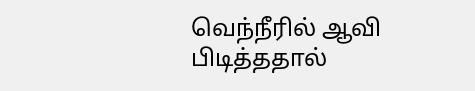வெந்நீரில் ஆவி பிடித்ததால்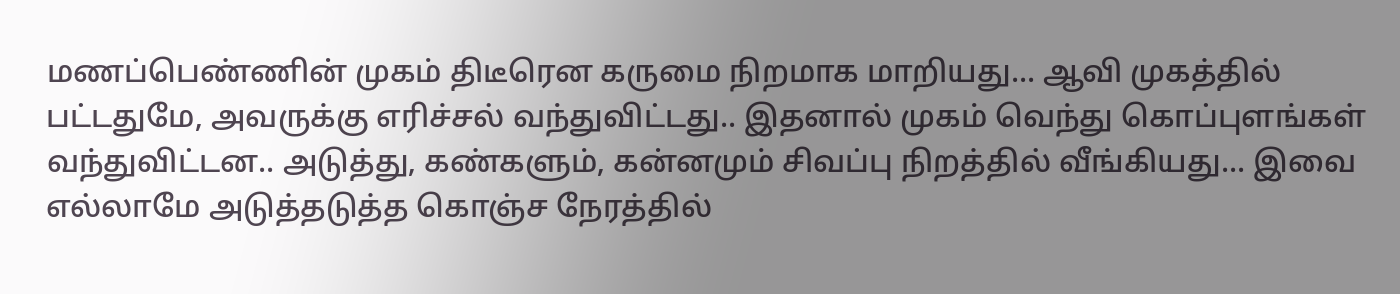மணப்பெண்ணின் முகம் திடீரென கருமை நிறமாக மாறியது... ஆவி முகத்தில் பட்டதுமே, அவருக்கு எரிச்சல் வந்துவிட்டது.. இதனால் முகம் வெந்து கொப்புளங்கள் வந்துவிட்டன.. அடுத்து, கண்களும், கன்னமும் சிவப்பு நிறத்தில் வீங்கியது... இவை எல்லாமே அடுத்தடுத்த கொஞ்ச நேரத்தில்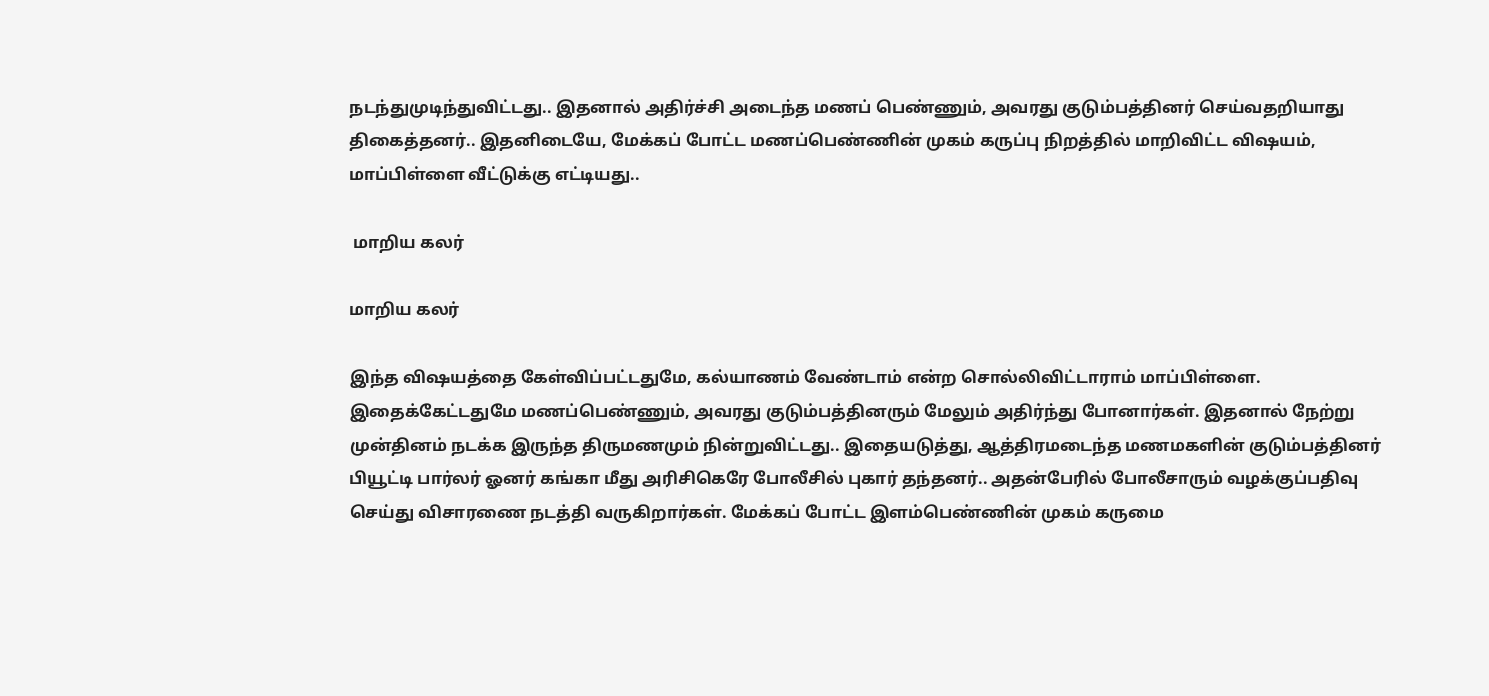நடந்துமுடிந்துவிட்டது.. இதனால் அதிர்ச்சி அடைந்த மணப் பெண்ணும், அவரது குடும்பத்தினர் செய்வதறியாது திகைத்தனர்.. இதனிடையே, மேக்கப் போட்ட மணப்பெண்ணின் முகம் கருப்பு நிறத்தில் மாறிவிட்ட விஷயம், மாப்பிள்ளை வீட்டுக்கு எட்டியது..

 மாறிய கலர்

மாறிய கலர்

இந்த விஷயத்தை கேள்விப்பட்டதுமே, கல்யாணம் வேண்டாம் என்ற சொல்லிவிட்டாராம் மாப்பிள்ளை. இதைக்கேட்டதுமே மணப்பெண்ணும், அவரது குடும்பத்தினரும் மேலும் அதிர்ந்து போனார்கள். இதனால் நேற்று முன்தினம் நடக்க இருந்த திருமணமும் நின்றுவிட்டது.. இதையடுத்து, ஆத்திரமடைந்த மணமகளின் குடும்பத்தினர் பியூட்டி பார்லர் ஓனர் கங்கா மீது அரிசிகெரே போலீசில் புகார் தந்தனர்.. அதன்பேரில் போலீசாரும் வழக்குப்பதிவு செய்து விசாரணை நடத்தி வருகிறார்கள். மேக்கப் போட்ட இளம்பெண்ணின் முகம் கருமை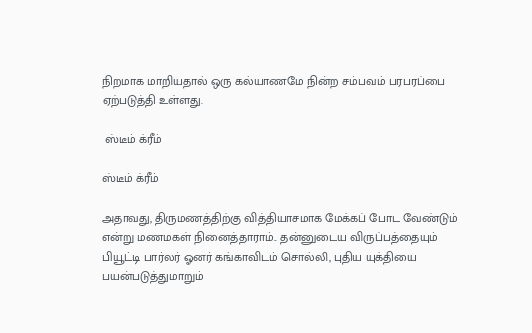நிறமாக மாறியதால் ஒரு கல்யாணமே நின்ற சம்பவம் பரபரப்பை ஏற்படுத்தி உள்ளது.

 ஸ்டீம் க்ரீம்

ஸ்டீம் க்ரீம்

அதாவது, திருமணத்திற்கு வித்தியாசமாக மேக்கப் போட வேண்டும் என்று மணமகள் நினைத்தாராம்.. தன்னுடைய விருப்பத்தையும் பியூட்டி பார்லர் ஓனர் கங்காவிடம் சொல்லி, புதிய யுக்தியை பயன்படுத்துமாறும்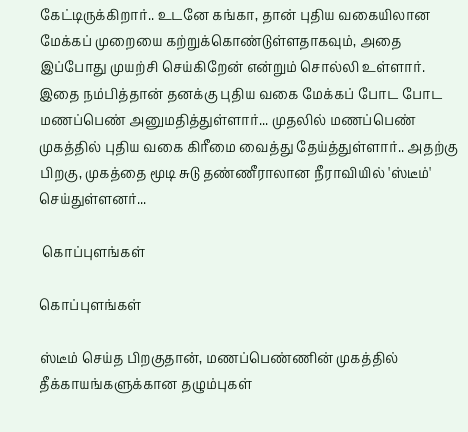கேட்டிருக்கிறார்.. உடனே கங்கா, தான் புதிய வகையிலான மேக்கப் முறையை கற்றுக்கொண்டுள்ளதாகவும், அதை இப்போது முயற்சி செய்கிறேன் என்றும் சொல்லி உள்ளார். இதை நம்பித்தான் தனக்கு புதிய வகை மேக்கப் போட போட மணப்பெண் அனுமதித்துள்ளார்... முதலில் மணப்பெண் முகத்தில் புதிய வகை கிரீமை வைத்து தேய்த்துள்ளார்.. அதற்கு பிறகு, முகத்தை மூடி சுடு தண்ணீராலான நீராவியில் 'ஸ்டீம்' செய்துள்ளனர்...

 கொப்புளங்கள்

கொப்புளங்கள்

ஸ்டீம் செய்த பிறகுதான், மணப்பெண்ணின் முகத்தில் தீக்காயங்களுக்கான தழும்புகள்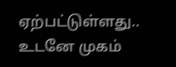ஏற்பட்டுள்ளது.. உடனே முகம்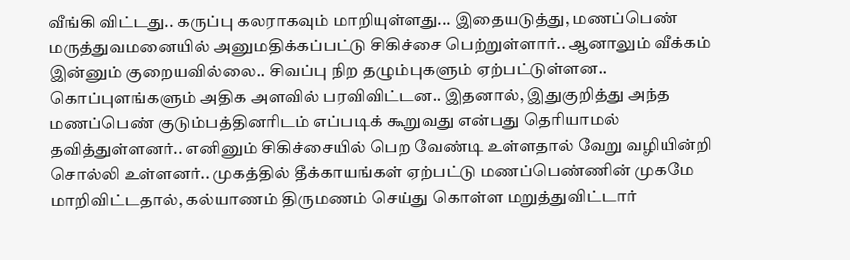வீங்கி விட்டது.. கருப்பு கலராகவும் மாறியுள்ளது... இதையடுத்து, மணப்பெண் மருத்துவமனையில் அனுமதிக்கப்பட்டு சிகிச்சை பெற்றுள்ளார்.. ஆனாலும் வீக்கம் இன்னும் குறையவில்லை.. சிவப்பு நிற தழும்புகளும் ஏற்பட்டுள்ளன.. கொப்புளங்களும் அதிக அளவில் பரவிவிட்டன.. இதனால், இதுகுறித்து அந்த மணப்பெண் குடும்பத்தினரிடம் எப்படிக் கூறுவது என்பது தெரியாமல் தவித்துள்ளனர்.. எனினும் சிகிச்சையில் பெற வேண்டி உள்ளதால் வேறு வழியின்றி சொல்லி உள்ளனர்.. முகத்தில் தீக்காயங்கள் ஏற்பட்டு மணப்பெண்ணின் முகமே மாறிவிட்டதால், கல்யாணம் திருமணம் செய்து கொள்ள மறுத்துவிட்டார்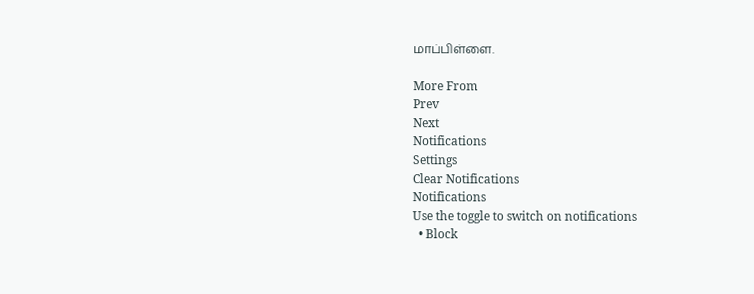மாப்பிள்ளை.

More From
Prev
Next
Notifications
Settings
Clear Notifications
Notifications
Use the toggle to switch on notifications
  • Block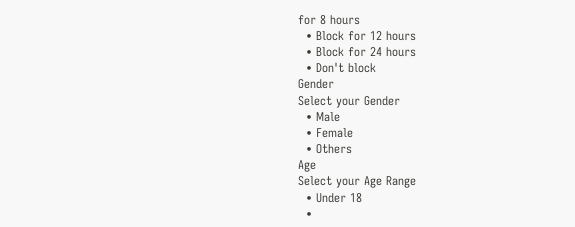for 8 hours
  • Block for 12 hours
  • Block for 24 hours
  • Don't block
Gender
Select your Gender
  • Male
  • Female
  • Others
Age
Select your Age Range
  • Under 18
  •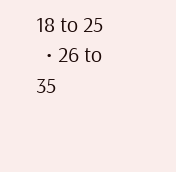18 to 25
  • 26 to 35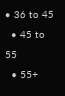• 36 to 45
  • 45 to 55
  • 55+